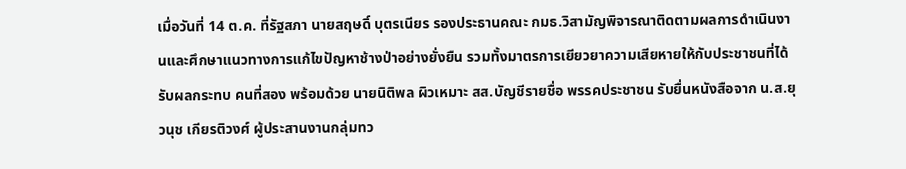เมื่อวันที่ 14 ต.ค. ที่รัฐสภา นายสฤษดิ์ บุตรเนียร รองประธานคณะ กมธ.วิสามัญพิจารณาติดตามผลการดำเนินงานและศึกษาแนวทางการแก้ไขปัญหาช้างป่าอย่างยั่งยืน รวมทั้งมาตรการเยียวยาความเสียหายให้กับประชาชนที่ได้รับผลกระทบ คนที่สอง พร้อมด้วย นายนิติพล ผิวเหมาะ สส.บัญชีรายชื่อ พรรคประชาชน รับยื่นหนังสือจาก น.ส.ยุวนุช เกียรติวงศ์ ผู้ประสานงานกลุ่มทว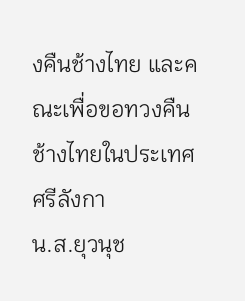งคืนช้างไทย และคณะเพื่อขอทวงคืนช้างไทยในประเทศศรีลังกา
น.ส.ยุวนุช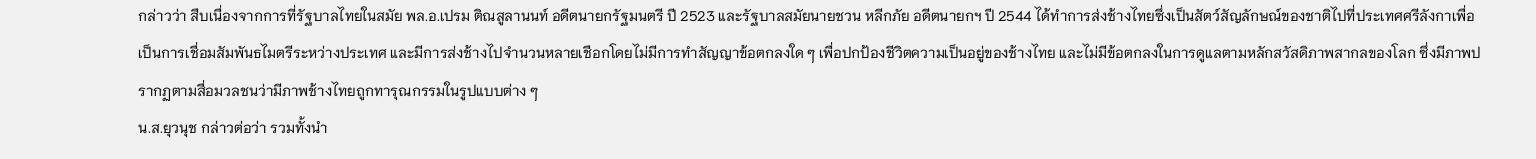กล่าวว่า สืบเนื่องจากการที่รัฐบาลไทยในสมัย พล.อ.เปรม ติณสูลานนท์ อดีตนายกรัฐมนตรี ปี 2523 และรัฐบาลสมัยนายชวน หลีกภัย อดีตนายกฯ ปี 2544 ได้ทำการส่งช้างไทยซึ่งเป็นสัตว์สัญลักษณ์ของชาติไปที่ประเทศศรีลังกาเพื่อเป็นการเชื่อมสัมพันธไมตรีระหว่างประเทศ และมีการส่งช้างไปจำนวนหลายเชือกโดยไม่มีการทำสัญญาข้อตกลงใด ๆ เพื่อปกป้องชีวิตความเป็นอยู่ของช้างไทย และไม่มีข้อตกลงในการดูแลตามหลักสวัสดิภาพสากลของโลก ซึ่งมีภาพปรากฏตามสื่อมวลชนว่ามีภาพช้างไทยถูกทารุณกรรมในรูปแบบต่าง ๆ
น.ส.ยุวนุช กล่าวต่อว่า รวมทั้งนำ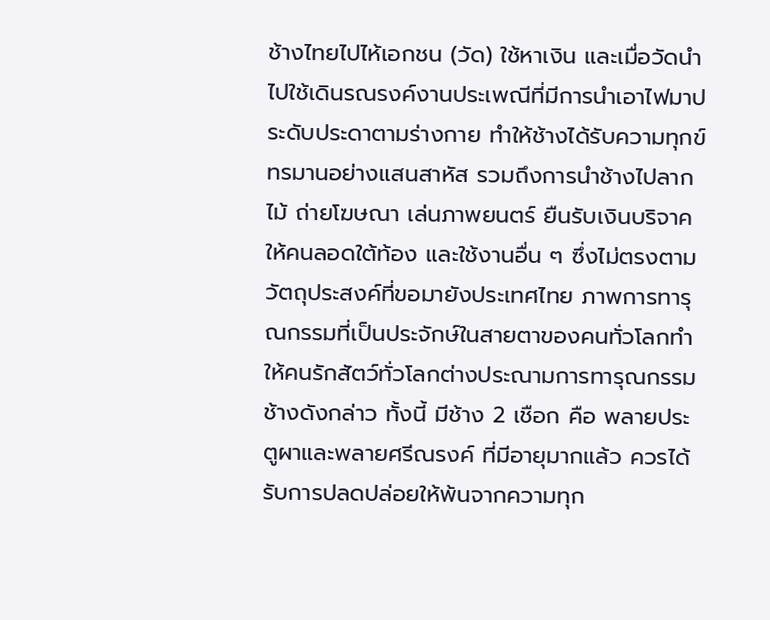ช้างไทยไปไห้เอกชน (วัด) ใช้หาเงิน และเมื่อวัดนำไปใช้เดินรณรงค์งานประเพณีที่มีการนำเอาไฟมาประดับประดาตามร่างกาย ทำให้ช้างได้รับความทุกข์ทรมานอย่างแสนสาหัส รวมถึงการนำช้างไปลากไม้ ถ่ายโฆษณา เล่นภาพยนตร์ ยืนรับเงินบริจาคให้คนลอดใต้ท้อง และใช้งานอื่น ๆ ซึ่งไม่ตรงตามวัตถุประสงค์ที่ขอมายังประเทศไทย ภาพการทารุณกรรมที่เป็นประจักษ์ในสายตาของคนทั่วโลกทำให้คนรักสัตว์ทั่วโลกต่างประณามการทารุณกรรมช้างดังกล่าว ทั้งนี้ มีช้าง 2 เชือก คือ พลายประตูผาและพลายศรีณรงค์ ที่มีอายุมากแล้ว ควรได้รับการปลดปล่อยให้พ้นจากความทุก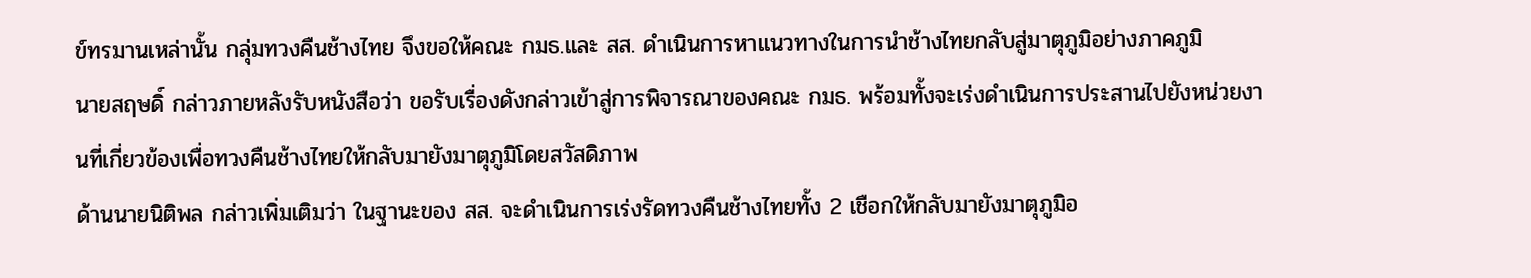ข์ทรมานเหล่านั้น กลุ่มทวงคืนช้างไทย จึงขอให้คณะ กมธ.และ สส. ดำเนินการหาแนวทางในการนำช้างไทยกลับสู่มาตุภูมิอย่างภาคภูมิ
นายสฤษดิ์ กล่าวภายหลังรับหนังสือว่า ขอรับเรื่องดังกล่าวเข้าสู่การพิจารณาของคณะ กมธ. พร้อมทั้งจะเร่งดำเนินการประสานไปยังหน่วยงานที่เกี่ยวข้องเพื่อทวงคืนช้างไทยให้กลับมายังมาตุภูมิโดยสวัสดิภาพ
ด้านนายนิติพล กล่าวเพิ่มเติมว่า ในฐานะของ สส. จะดำเนินการเร่งรัดทวงคืนช้างไทยทั้ง 2 เชือกให้กลับมายังมาตุภูมิอ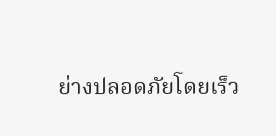ย่างปลอดภัยโดยเร็ว